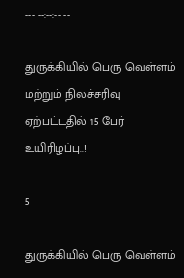--- --:--:-- --

துருக்கியில் பெரு வெள்ளம் மற்றும் நிலச்சரிவு ஏற்பட்டதில் 15 பேர் உயிரிழப்பு..!

5

துருக்கியில் பெரு வெள்ளம்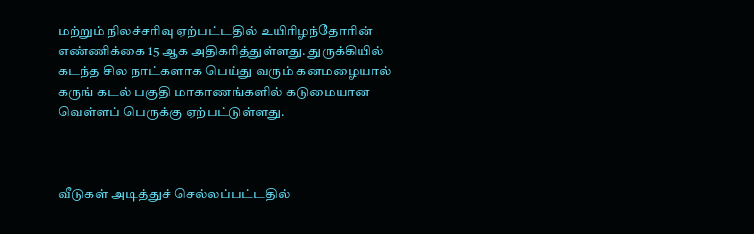மற்றும் நிலச்சரிவு ஏற்பட்டதில் உயிரிழந்தோரின் எண்ணிக்கை 15 ஆக அதிகரித்துள்ளது. துருக்கியில் கடந்த சில நாட்களாக பெய்து வரும் கனமழையால் கருங் கடல் பகுதி மாகாணங்களில் கடுமையான வெள்ளப் பெருக்கு ஏற்பட்டுள்ளது.



வீடுகள் அடித்துச் செல்லப்பட்டதில்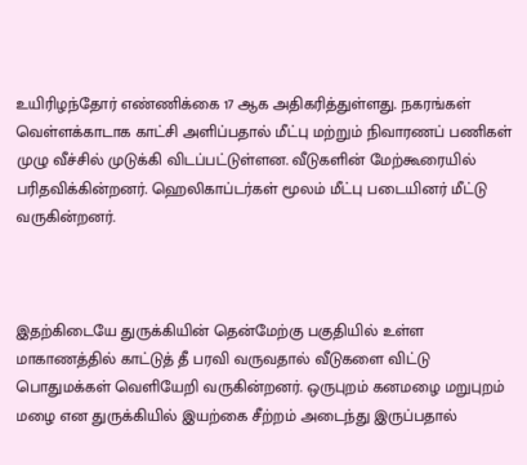உயிரிழந்தோர் எண்ணிக்கை 17 ஆக அதிகரித்துள்ளது. நகரங்கள் வெள்ளக்காடாக காட்சி அளிப்பதால் மீட்பு மற்றும் நிவாரணப் பணிகள் முழு வீச்சில் முடுக்கி விடப்பட்டுள்ளன. வீடுகளின் மேற்கூரையில் பரிதவிக்கின்றனர். ஹெலிகாப்டர்கள் மூலம் மீட்பு படையினர் மீட்டு வருகின்றனர்.



இதற்கிடையே துருக்கியின் தென்மேற்கு பகுதியில் உள்ள மாகாணத்தில் காட்டுத் தீ பரவி வருவதால் வீடுகளை விட்டு பொதுமக்கள் வெளியேறி வருகின்றனர். ஒருபுறம் கனமழை மறுபுறம் மழை என துருக்கியில் இயற்கை சீற்றம் அடைந்து இருப்பதால்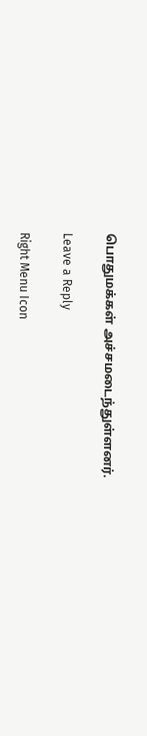பொதுமக்கள் அச்சமடைந்துள்ளனர்.

Leave a Reply

Right Menu Icon